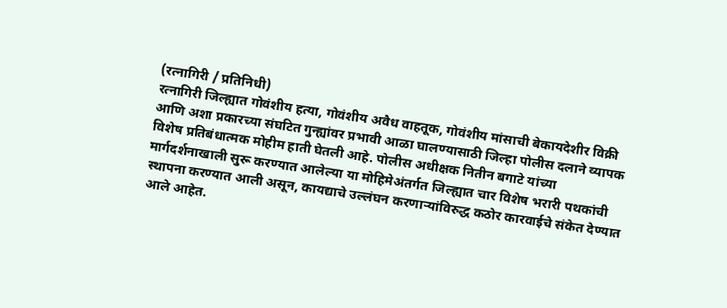(रत्नागिरी / प्रतिनिधी)
रत्नागिरी जिल्ह्यात गोवंशीय हत्या, गोवंशीय अवैध वाहतूक, गोवंशीय मांसाची बेकायदेशीर विक्री आणि अशा प्रकारच्या संघटित गुन्ह्यांवर प्रभावी आळा घालण्यासाठी जिल्हा पोलीस दलाने व्यापक विशेष प्रतिबंधात्मक मोहीम हाती घेतली आहे. पोलीस अधीक्षक नितीन बगाटे यांच्या मार्गदर्शनाखाली सुरू करण्यात आलेल्या या मोहिमेअंतर्गत जिल्ह्यात चार विशेष भरारी पथकांची स्थापना करण्यात आली असून, कायद्याचे उल्लंघन करणाऱ्यांविरुद्ध कठोर कारवाईचे संकेत देण्यात आले आहेत.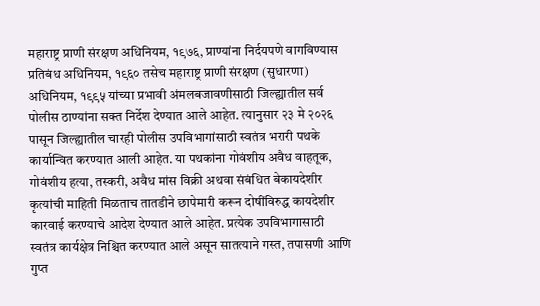महाराष्ट्र प्राणी संरक्षण अधिनियम, १९७६, प्राण्यांना निर्दयपणे वागविण्यास प्रतिबंध अधिनियम, १९६० तसेच महाराष्ट्र प्राणी संरक्षण (सुधारणा) अधिनियम, १९९५ यांच्या प्रभावी अंमलबजावणीसाठी जिल्ह्यातील सर्व पोलीस ठाण्यांना सक्त निर्देश देण्यात आले आहेत. त्यानुसार २३ मे २०२६ पासून जिल्ह्यातील चारही पोलीस उपविभागांसाठी स्वतंत्र भरारी पथके कार्यान्वित करण्यात आली आहेत. या पथकांना गोवंशीय अवैध वाहतूक, गोवंशीय हत्या, तस्करी, अवैध मांस विक्री अथवा संबंधित बेकायदेशीर कृत्यांची माहिती मिळताच तातडीने छापेमारी करून दोषींविरुद्ध कायदेशीर कारवाई करण्याचे आदेश देण्यात आले आहेत. प्रत्येक उपविभागासाठी स्वतंत्र कार्यक्षेत्र निश्चित करण्यात आले असून सातत्याने गस्त, तपासणी आणि गुप्त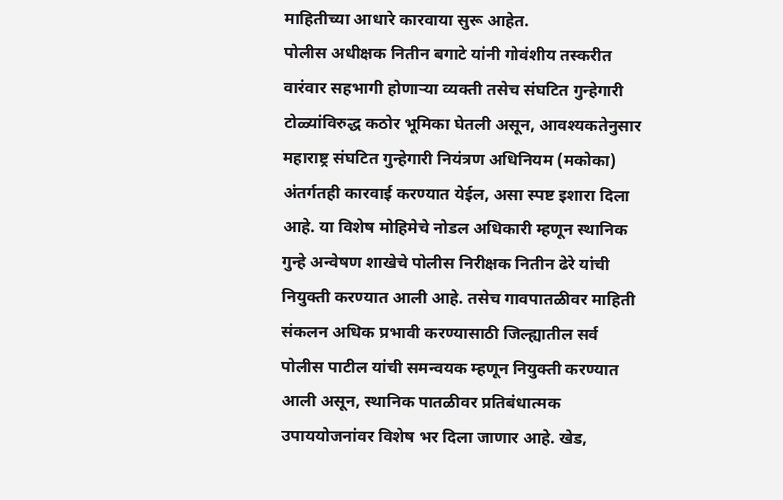माहितीच्या आधारे कारवाया सुरू आहेत.
पोलीस अधीक्षक नितीन बगाटे यांनी गोवंशीय तस्करीत वारंवार सहभागी होणाऱ्या व्यक्ती तसेच संघटित गुन्हेगारी टोळ्यांविरुद्ध कठोर भूमिका घेतली असून, आवश्यकतेनुसार महाराष्ट्र संघटित गुन्हेगारी नियंत्रण अधिनियम (मकोका) अंतर्गतही कारवाई करण्यात येईल, असा स्पष्ट इशारा दिला आहे. या विशेष मोहिमेचे नोडल अधिकारी म्हणून स्थानिक गुन्हे अन्वेषण शाखेचे पोलीस निरीक्षक नितीन ढेरे यांची नियुक्ती करण्यात आली आहे. तसेच गावपातळीवर माहिती संकलन अधिक प्रभावी करण्यासाठी जिल्ह्यातील सर्व पोलीस पाटील यांची समन्वयक म्हणून नियुक्ती करण्यात आली असून, स्थानिक पातळीवर प्रतिबंधात्मक उपाययोजनांवर विशेष भर दिला जाणार आहे. खेड,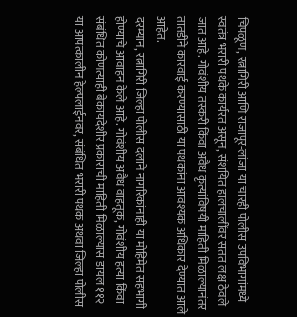चिपळूण, रत्नागिरी आणि राजापूर-लांजा या चारही पोलीस उपविभागांमध्ये स्वतंत्र भरारी पथके कार्यरत असून, संशयित हालचालींवर सतत लक्ष ठेवले जात आहे. गोवंशीय तस्करी किंवा अवैध कृत्यांविषयी माहिती मिळाल्यानंतर तातडीने कारवाई करण्यासाठी या पथकांना आवश्यक अधिकार देण्यात आले आहेत.
दरम्यान, रत्नागिरी जिल्हा पोलीस दलाने नागरिकांनाही या मोहिमेत सहभागी होण्याचे आवाहन केले आहे. गोवंशीय अवैध वाहतूक, गोवंशीय हत्या किंवा संबंधित कोणत्याही बेकायदेशीर प्रकाराची माहिती मिळाल्यास डायल ११२ या आपत्कालीन हेल्पलाईनवर, संबंधित भरारी पथक अथवा जिल्हा पोलीस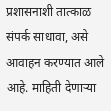प्रशासनाशी तात्काळ संपर्क साधावा, असे आवाहन करण्यात आले आहे. माहिती देणाऱ्या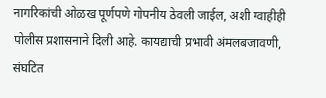नागरिकांची ओळख पूर्णपणे गोपनीय ठेवली जाईल, अशी ग्वाहीही पोलीस प्रशासनाने दिली आहे. कायद्याची प्रभावी अंमलबजावणी, संघटित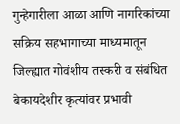गुन्हेगारीला आळा आणि नागरिकांच्या सक्रिय सहभागाच्या माध्यमातून जिल्ह्यात गोवंशीय तस्करी व संबंधित बेकायदेशीर कृत्यांवर प्रभावी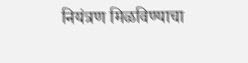नियंत्रण मिळविण्याचा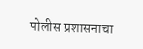पोलीस प्रशासनाचा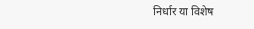निर्धार या विशेष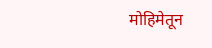मोहिमेतून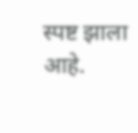स्पष्ट झाला आहे.